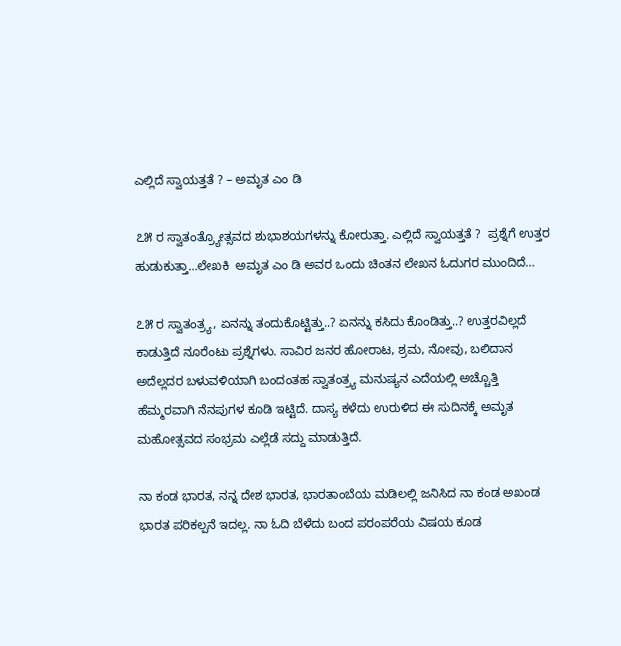ಎಲ್ಲಿದೆ ಸ್ವಾಯತ್ತತೆ ? – ಅಮೃತ ಎಂ ಡಿ

೭೫ ರ ಸ್ವಾತಂತ್ರ್ಯೋತ್ಸವದ ಶುಭಾಶಯಗಳನ್ನು ಕೋರುತ್ತಾ. ಎಲ್ಲಿದೆ ಸ್ವಾಯತ್ತತೆ ?  ಪ್ರಶ್ನೆಗೆ ಉತ್ತರ ಹುಡುಕುತ್ತಾ…ಲೇಖಕಿ  ಅಮೃತ ಎಂ ಡಿ ಅವರ ಒಂದು ಚಿಂತನ ಲೇಖನ ಓದುಗರ ಮುಂದಿದೆ…

೭೫ ರ ಸ್ವಾತಂತ್ರ್ಯ, ಏನನ್ನು ತಂದುಕೊಟ್ಟಿತ್ತು..? ಏನನ್ನು ಕಸಿದು ಕೊಂಡಿತ್ತು..? ಉತ್ತರವಿಲ್ಲದೆ ಕಾಡುತ್ತಿದೆ ನೂರೆಂಟು ಪ್ರಶ್ನೆಗಳು. ಸಾವಿರ ಜನರ ಹೋರಾಟ, ಶ್ರಮ, ನೋವು, ಬಲಿದಾನ ಅದೆಲ್ಲದರ ಬಳುವಳಿಯಾಗಿ ಬಂದಂತಹ ಸ್ವಾತಂತ್ರ್ಯ ಮನುಷ್ಯನ ಎದೆಯಲ್ಲಿ ಅಚ್ಚೊತ್ತಿ ಹೆಮ್ಮರವಾಗಿ ನೆನಪುಗಳ ಕೂಡಿ ಇಟ್ಟಿದೆ. ದಾಸ್ಯ ಕಳೆದು ಉರುಳಿದ ಈ ಸುದಿನಕ್ಕೆ ಅಮೃತ ಮಹೋತ್ಸವದ ಸಂಭ್ರಮ ಎಲ್ಲೆಡೆ ಸದ್ದು ಮಾಡುತ್ತಿದೆ.

ನಾ ಕಂಡ ಭಾರತ, ನನ್ನ ದೇಶ ಭಾರತ, ಭಾರತಾಂಬೆಯ ಮಡಿಲಲ್ಲಿ ಜನಿಸಿದ ನಾ ಕಂಡ ಅಖಂಡ ಭಾರತ ಪರಿಕಲ್ಪನೆ ಇದಲ್ಲ. ನಾ ಓದಿ ಬೆಳೆದು ಬಂದ ಪರಂಪರೆಯ ವಿಷಯ ಕೂಡ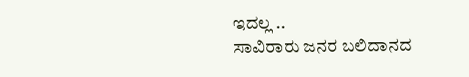ಇದಲ್ಲ ..
ಸಾವಿರಾರು ಜನರ ಬಲಿದಾನದ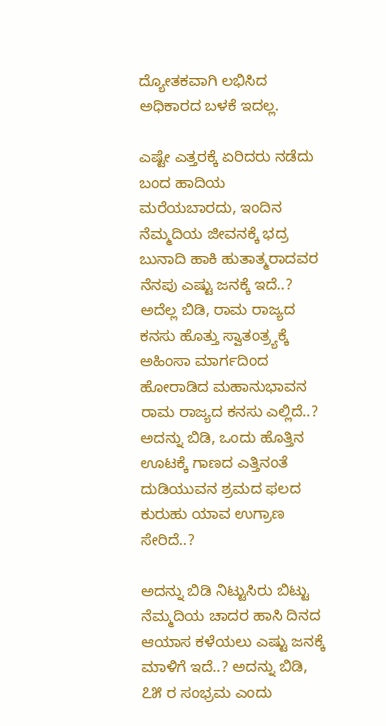ದ್ಯೋತಕವಾಗಿ ಲಭಿಸಿದ ಅಧಿಕಾರದ ಬಳಕೆ ಇದಲ್ಲ.

ಎಷ್ಟೇ ಎತ್ತರಕ್ಕೆ ಏರಿದರು ನಡೆದು ಬಂದ ಹಾದಿಯ ಮರೆಯಬಾರದು, ಇಂದಿನ ನೆಮ್ಮದಿಯ ಜೀವನಕ್ಕೆ ಭದ್ರ ಬುನಾದಿ ಹಾಕಿ ಹುತಾತ್ಮರಾದವರ ನೆನಪು ಎಷ್ಟು ಜನಕ್ಕೆ ಇದೆ..? ಅದೆಲ್ಲ ಬಿಡಿ, ರಾಮ ರಾಜ್ಯದ ಕನಸು ಹೊತ್ತು ಸ್ವಾತಂತ್ರ್ಯಕ್ಕೆ ಅಹಿಂಸಾ ಮಾರ್ಗದಿಂದ ಹೋರಾಡಿದ ಮಹಾನುಭಾವನ ರಾಮ ರಾಜ್ಯದ ಕನಸು ಎಲ್ಲಿದೆ..? ಅದನ್ನು ಬಿಡಿ, ಒಂದು ಹೊತ್ತಿನ ಊಟಕ್ಕೆ ಗಾಣದ ಎತ್ತಿನಂತೆ ದುಡಿಯುವನ ಶ್ರಮದ ಫಲದ ಕುರುಹು ಯಾವ ಉಗ್ರಾಣ ಸೇರಿದೆ..?

ಅದನ್ನು ಬಿಡಿ ನಿಟ್ಟುಸಿರು ಬಿಟ್ಟು ನೆಮ್ಮದಿಯ ಚಾದರ ಹಾಸಿ ದಿನದ ಆಯಾಸ ಕಳೆಯಲು ಎಷ್ಟು ಜನಕ್ಕೆ ಮಾಳಿಗೆ ಇದೆ..? ಅದನ್ನು ಬಿಡಿ, ೭೫ ರ ಸಂಭ್ರಮ ಎಂದು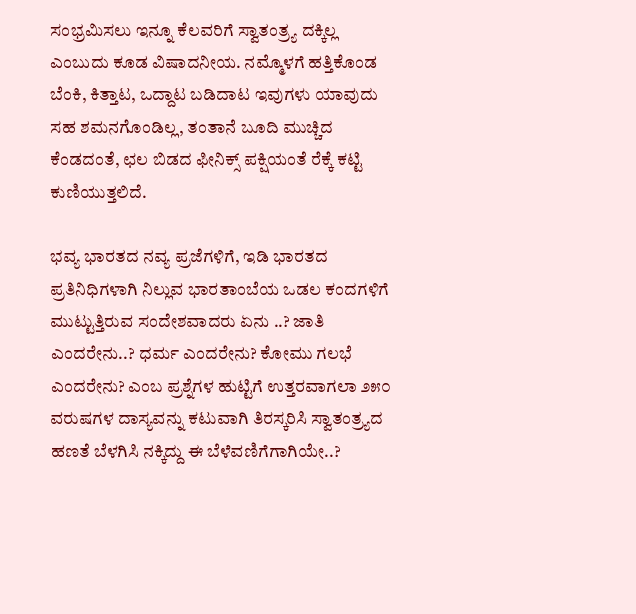ಸಂಭ್ರಮಿಸಲು ಇನ್ನೂ ಕೆಲವರಿಗೆ ಸ್ವಾತಂತ್ರ್ಯ ದಕ್ಕಿಲ್ಲ ಎಂಬುದು ಕೂಡ ವಿಷಾದನೀಯ. ನಮ್ಮೊಳಗೆ ಹತ್ತಿಕೊಂಡ ಬೆಂಕಿ, ಕಿತ್ತಾಟ, ಒದ್ದಾಟ ಬಡಿದಾಟ ಇವುಗಳು ಯಾವುದು ಸಹ ಶಮನಗೊಂಡಿಲ್ಲ, ತಂತಾನೆ ಬೂದಿ ಮುಚ್ಚಿದ ಕೆಂಡದಂತೆ, ಛಲ ಬಿಡದ ಫೀನಿಕ್ಸ್ ಪಕ್ಷಿಯಂತೆ ರೆಕ್ಕೆ ಕಟ್ಟಿ ಕುಣಿಯುತ್ತಲಿದೆ.

ಭವ್ಯ ಭಾರತದ ನವ್ಯ ಪ್ರಜೆಗಳಿಗೆ, ಇಡಿ ಭಾರತದ ಪ್ರತಿನಿಧಿಗಳಾಗಿ ನಿಲ್ಲುವ ಭಾರತಾಂಬೆಯ ಒಡಲ ಕಂದಗಳಿಗೆ ಮುಟ್ಟುತ್ತಿರುವ ಸಂದೇಶವಾದರು ಏನು ..? ಜಾತಿ ಎಂದರೇನು..? ಧರ್ಮ ಎಂದರೇನು? ಕೋಮು ಗಲಭೆ ಎಂದರೇನು? ಎಂಬ ಪ್ರಶ್ನೆಗಳ ಹುಟ್ಟಿಗೆ ಉತ್ತರವಾಗಲಾ ೨೫೦ ವರುಷಗಳ ದಾಸ್ಯವನ್ನು ಕಟುವಾಗಿ ತಿರಸ್ಕರಿಸಿ ಸ್ವಾತಂತ್ರ್ಯದ ಹಣತೆ ಬೆಳಗಿಸಿ ನಕ್ಕಿದ್ದು ಈ ಬೆಳೆವಣಿಗೆಗಾಗಿಯೇ..?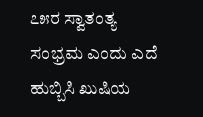೭೫ರ ಸ್ವಾತಂತ್ಯ ಸಂಭ್ರಮ ಎಂದು ಎದೆ ಹುಬ್ಬಿಸಿ ಖುಷಿಯ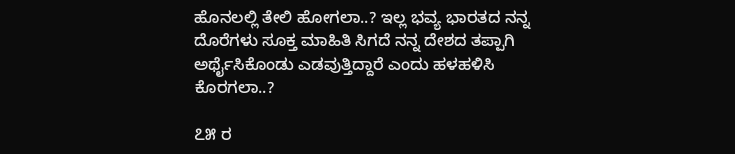ಹೊನಲಲ್ಲಿ ತೇಲಿ ಹೋಗಲಾ..? ಇಲ್ಲ ಭವ್ಯ ಭಾರತದ ನನ್ನ ದೊರೆಗಳು ಸೂಕ್ತ ಮಾಹಿತಿ ಸಿಗದೆ ನನ್ನ ದೇಶದ ತಪ್ಪಾಗಿ ಅರ್ಥೈಸಿಕೊಂಡು ಎಡವುತ್ತಿದ್ದಾರೆ ಎಂದು ಹಳಹಳಿಸಿ ಕೊರಗಲಾ..?

೭೫ ರ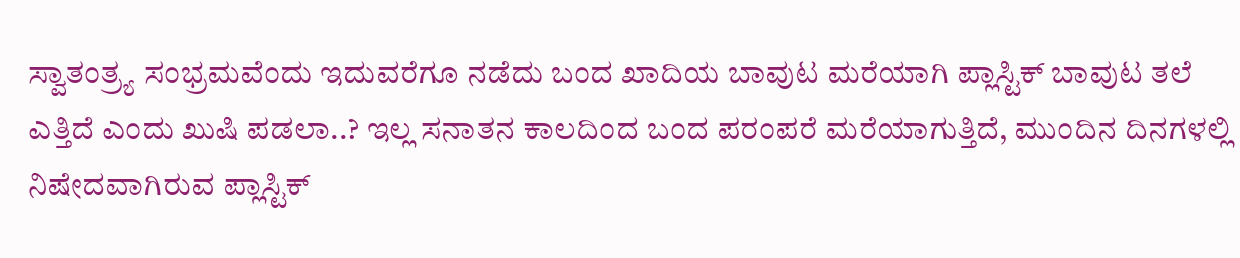ಸ್ವಾತಂತ್ರ್ಯ ಸಂಭ್ರಮವೆಂದು ಇದುವರೆಗೂ ನಡೆದು ಬಂದ ಖಾದಿಯ ಬಾವುಟ ಮರೆಯಾಗಿ ಪ್ಲಾಸ್ಟಿಕ್ ಬಾವುಟ ತಲೆ ಎತ್ತಿದೆ ಎಂದು ಖುಷಿ ಪಡಲಾ..? ಇಲ್ಲ ಸನಾತನ ಕಾಲದಿಂದ ಬಂದ ಪರಂಪರೆ ಮರೆಯಾಗುತ್ತಿದೆ, ಮುಂದಿನ ದಿನಗಳಲ್ಲಿ ನಿಷೇದವಾಗಿರುವ ಪ್ಲಾಸ್ಟಿಕ್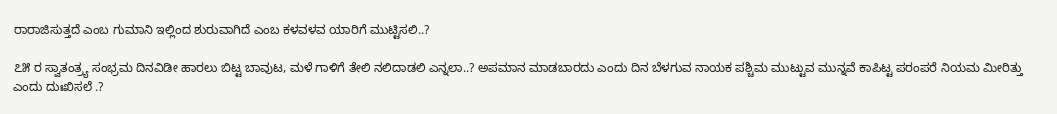ರಾರಾಜಿಸುತ್ತದೆ ಎಂಬ ಗುಮಾನಿ ಇಲ್ಲಿಂದ ಶುರುವಾಗಿದೆ ಎಂಬ ಕಳವಳವ ಯಾರಿಗೆ ಮುಟ್ಟಿಸಲಿ..?

೭೫ ರ ಸ್ವಾತಂತ್ರ್ಯ ಸಂಭ್ರಮ ದಿನವಿಡೀ ಹಾರಲು ಬಿಟ್ಟ ಬಾವುಟ, ಮಳೆ ಗಾಳಿಗೆ ತೇಲಿ ನಲಿದಾಡಲಿ ಎನ್ನಲಾ..? ಅಪಮಾನ ಮಾಡಬಾರದು ಎಂದು ದಿನ ಬೆಳಗುವ ನಾಯಕ ಪಶ್ಚಿಮ ಮುಟ್ಟುವ ಮುನ್ನವೆ ಕಾಪಿಟ್ಟ ಪರಂಪರೆ ನಿಯಮ ಮೀರಿತ್ತು ಎಂದು ದುಃಖಿಸಲೆ .?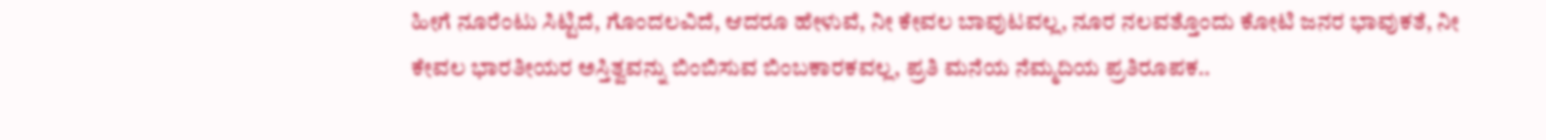ಹೀಗೆ ನೂರೆಂಟು ಸಿಟ್ಟಿದೆ, ಗೊಂದಲವಿದೆ, ಆದರೂ ಹೇಳುವೆ, ನೀ ಕೇವಲ ಬಾವುಟವಲ್ಲ, ನೂರ ನಲವತ್ತೊಂದು ಕೋಟಿ ಜನರ ಭಾವುಕತೆ, ನೀ ಕೇವಲ ಭಾರತೀಯರ ಅಸ್ತಿತ್ವವನ್ನು ಬಿಂಬಿಸುವ ಬಿಂಬಕಾರಕವಲ್ಲ, ಪ್ರತಿ ಮನೆಯ ನೆಮ್ಮದಿಯ ಪ್ರತಿರೂಪಕ..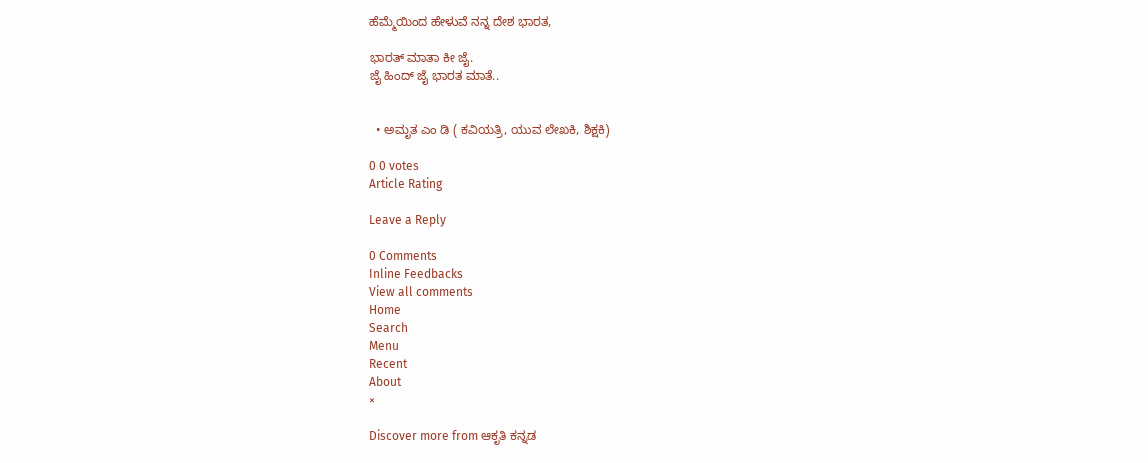ಹೆಮ್ಮೆಯಿಂದ ಹೇಳುವೆ ನನ್ನ ದೇಶ ಭಾರತ,

ಭಾರತ್ ಮಾತಾ ಕೀ ಜೈ.
ಜೈ ಹಿಂದ್ ಜೈ ಭಾರತ ಮಾತೆ..


  • ಅಮೃತ ಎಂ ಡಿ ( ಕವಿಯತ್ರಿ, ಯುವ ಲೇಖಕಿ, ಶಿಕ್ಷಕಿ)

0 0 votes
Article Rating

Leave a Reply

0 Comments
Inline Feedbacks
View all comments
Home
Search
Menu
Recent
About
×

Discover more from ಆಕೃತಿ ಕನ್ನಡ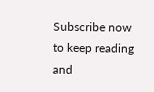Subscribe now to keep reading and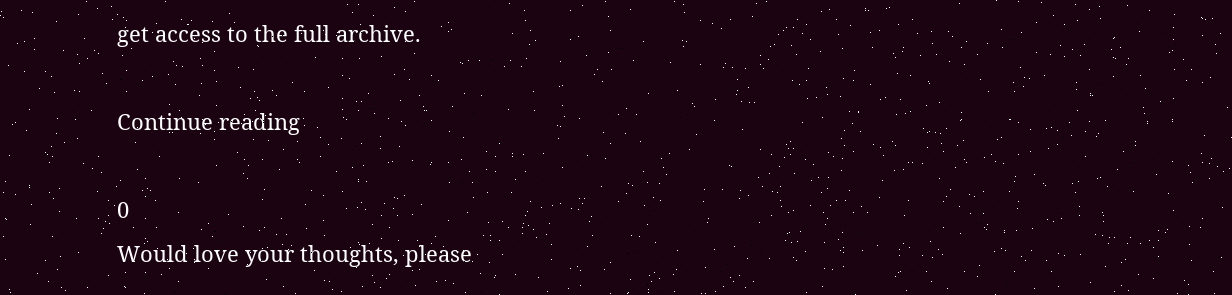get access to the full archive.

Continue reading

0
Would love your thoughts, please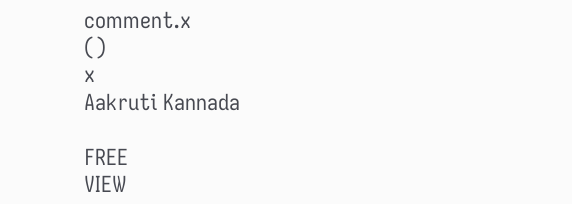comment.x
()
x
Aakruti Kannada

FREE
VIEW